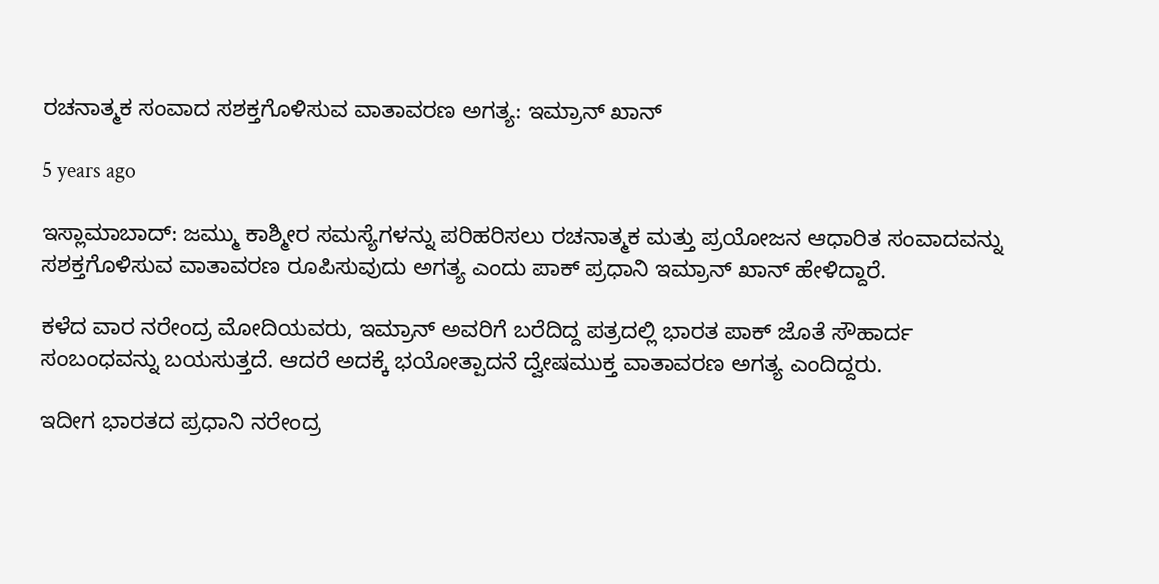ರಚನಾತ್ಮಕ ಸಂವಾದ ಸಶಕ್ತಗೊಳಿಸುವ ವಾತಾವರಣ ಅಗತ್ಯ: ಇಮ್ರಾನ್ ಖಾನ್

5 years ago

ಇಸ್ಲಾಮಾಬಾದ್: ಜಮ್ಮು ಕಾಶ್ಮೀರ ಸಮಸ್ಯೆಗಳನ್ನು ಪರಿಹರಿಸಲು ರಚನಾತ್ಮಕ ಮತ್ತು ಪ್ರಯೋಜನ ಆಧಾರಿತ ಸಂವಾದವನ್ನು ಸಶಕ್ತಗೊಳಿಸುವ ವಾತಾವರಣ ರೂಪಿಸುವುದು ಅಗತ್ಯ ಎಂದು ಪಾಕ್ ಪ್ರಧಾನಿ ಇಮ್ರಾನ್ ಖಾನ್ ಹೇಳಿದ್ದಾರೆ.

ಕಳೆದ ವಾರ ನರೇಂದ್ರ ಮೋದಿಯವರು, ಇಮ್ರಾನ್ ಅವರಿಗೆ ಬರೆದಿದ್ದ ಪತ್ರದಲ್ಲಿ ಭಾರತ ಪಾಕ್ ಜೊತೆ ಸೌಹಾರ್ದ ಸಂಬಂಧವನ್ನು ಬಯಸುತ್ತದೆ. ಆದರೆ ಅದಕ್ಕೆ ಭಯೋತ್ಪಾದನೆ ದ್ವೇಷಮುಕ್ತ ವಾತಾವರಣ ಅಗತ್ಯ ಎಂದಿದ್ದರು.

ಇದೀಗ ಭಾರತದ ಪ್ರಧಾನಿ ನರೇಂದ್ರ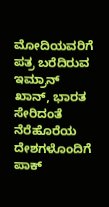ಮೋದಿಯವರಿಗೆ ಪತ್ರ ಬರೆದಿರುವ ಇಮ್ರಾನ್ ಖಾನ್, ಭಾರತ ಸೇರಿದಂತೆ ನೆರೆಹೊರೆಯ ದೇಶಗಳೊಂದಿಗೆ ಪಾಕ್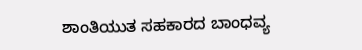ಶಾಂತಿಯುತ ಸಹಕಾರದ ಬಾಂಧವ್ಯ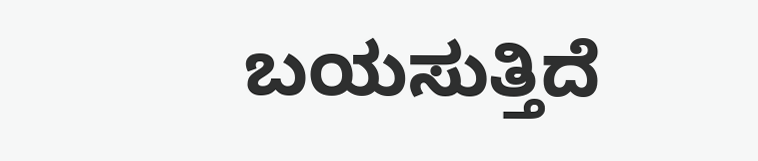ಬಯಸುತ್ತಿದೆ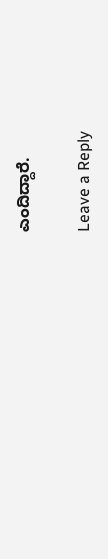ಎಂದಿದ್ದಾರೆ.

Leave a Reply